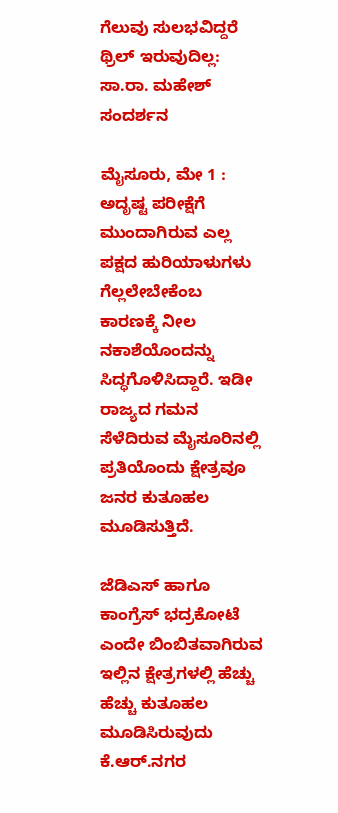ಗೆಲುವು ಸುಲಭವಿದ್ದರೆ ಥ್ರಿಲ್ ಇರುವುದಿಲ್ಲ: ಸಾ.ರಾ. ಮಹೇಶ್ ಸಂದರ್ಶನ

ಮೈಸೂರು, ಮೇ 1 : ಅದೃಷ್ಟ ಪರೀಕ್ಷೆಗೆ ಮುಂದಾಗಿರುವ ಎಲ್ಲ ಪಕ್ಷದ ಹುರಿಯಾಳುಗಳು ಗೆಲ್ಲಲೇಬೇಕೆಂಬ ಕಾರಣಕ್ಕೆ ನೀಲ ನಕಾಶೆಯೊಂದನ್ನು ಸಿದ್ಧಗೊಳಿಸಿದ್ದಾರೆ. ಇಡೀ ರಾಜ್ಯದ ಗಮನ ಸೆಳೆದಿರುವ ಮೈಸೂರಿನಲ್ಲಿ ಪ್ರತಿಯೊಂದು ಕ್ಷೇತ್ರವೂ ಜನರ ಕುತೂಹಲ ಮೂಡಿಸುತ್ತಿದೆ.

ಜೆಡಿಎಸ್ ಹಾಗೂ ಕಾಂಗ್ರೆಸ್ ಭದ್ರಕೋಟೆ ಎಂದೇ ಬಿಂಬಿತವಾಗಿರುವ ಇಲ್ಲಿನ ಕ್ಷೇತ್ರಗಳಲ್ಲಿ ಹೆಚ್ಚು ಹೆಚ್ಚು ಕುತೂಹಲ ಮೂಡಿಸಿರುವುದು ಕೆ.ಆರ್.ನಗರ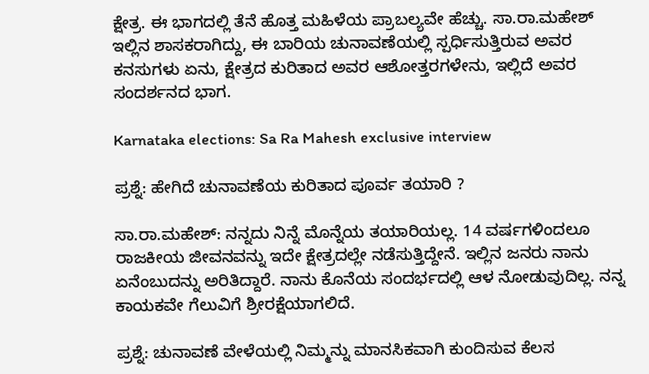ಕ್ಷೇತ್ರ. ಈ ಭಾಗದಲ್ಲಿ ತೆನೆ ಹೊತ್ತ ಮಹಿಳೆಯ ಪ್ರಾಬಲ್ಯವೇ ಹೆಚ್ಚು. ಸಾ.ರಾ.ಮಹೇಶ್ ಇಲ್ಲಿನ ಶಾಸಕರಾಗಿದ್ದು, ಈ ಬಾರಿಯ ಚುನಾವಣೆಯಲ್ಲಿ ಸ್ಪರ್ಧಿಸುತ್ತಿರುವ ಅವರ ಕನಸುಗಳು ಏನು, ಕ್ಷೇತ್ರದ ಕುರಿತಾದ ಅವರ ಆಶೋತ್ತರಗಳೇನು, ಇಲ್ಲಿದೆ ಅವರ ಸಂದರ್ಶನದ ಭಾಗ.

Karnataka elections: Sa Ra Mahesh exclusive interview

ಪ್ರಶ್ನೆ: ಹೇಗಿದೆ ಚುನಾವಣೆಯ ಕುರಿತಾದ ಪೂರ್ವ ತಯಾರಿ ?

ಸಾ.ರಾ.ಮಹೇಶ್: ನನ್ನದು ನಿನ್ನೆ ಮೊನ್ನೆಯ ತಯಾರಿಯಲ್ಲ. 14 ವರ್ಷಗಳಿಂದಲೂ ರಾಜಕೀಯ ಜೀವನವನ್ನು ಇದೇ ಕ್ಷೇತ್ರದಲ್ಲೇ ನಡೆಸುತ್ತಿದ್ದೇನೆ. ಇಲ್ಲಿನ ಜನರು ನಾನು ಏನೆಂಬುದನ್ನು ಅರಿತಿದ್ದಾರೆ. ನಾನು ಕೊನೆಯ ಸಂದರ್ಭದಲ್ಲಿ ಆಳ ನೋಡುವುದಿಲ್ಲ. ನನ್ನ ಕಾಯಕವೇ ಗೆಲುವಿಗೆ ಶ್ರೀರಕ್ಷೆಯಾಗಲಿದೆ.

ಪ್ರಶ್ನೆ: ಚುನಾವಣೆ ವೇಳೆಯಲ್ಲಿ ನಿಮ್ಮನ್ನು ಮಾನಸಿಕವಾಗಿ ಕುಂದಿಸುವ ಕೆಲಸ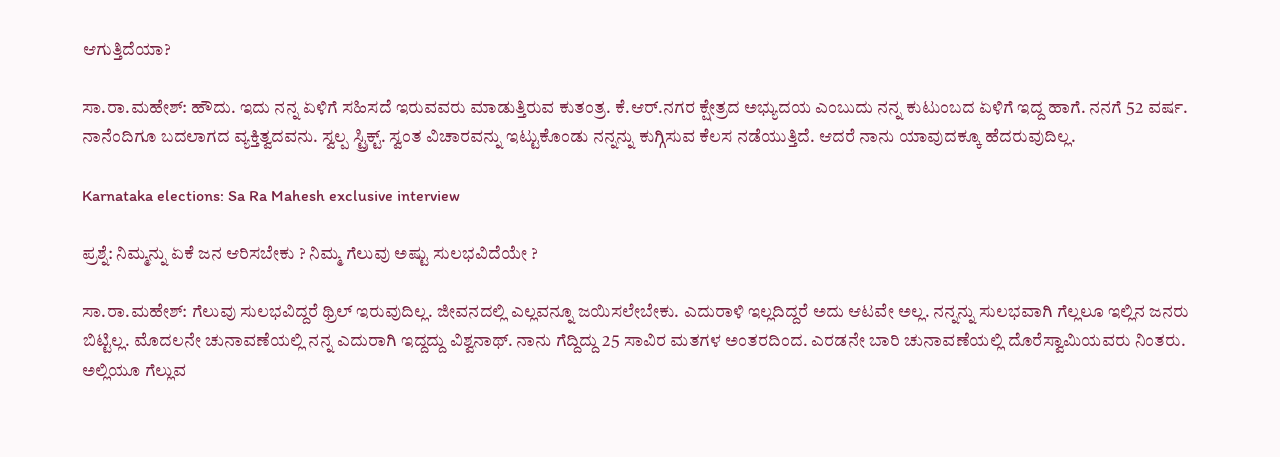ಆಗುತ್ತಿದೆಯಾ?

ಸಾ.ರಾ.ಮಹೇಶ್: ಹೌದು. ಇದು ನನ್ನ ಏಳಿಗೆ ಸಹಿಸದೆ ಇರುವವರು ಮಾಡುತ್ತಿರುವ ಕುತಂತ್ರ. ಕೆ.ಆರ್.ನಗರ ಕ್ಷೇತ್ರದ ಅಭ್ಯುದಯ ಎಂಬುದು ನನ್ನ ಕುಟುಂಬದ ಏಳಿಗೆ ಇದ್ದ ಹಾಗೆ. ನನಗೆ 52 ವರ್ಷ. ನಾನೆಂದಿಗೂ ಬದಲಾಗದ ವ್ಯಕ್ತಿತ್ವದವನು. ಸ್ವಲ್ಪ ಸ್ಟ್ರಿಕ್ಟ್. ಸ್ವಂತ ವಿಚಾರವನ್ನು ಇಟ್ಟುಕೊಂಡು ನನ್ನನ್ನು ಕುಗ್ಗಿಸುವ ಕೆಲಸ ನಡೆಯುತ್ತಿದೆ. ಆದರೆ ನಾನು ಯಾವುದಕ್ಕೂ ಹೆದರುವುದಿಲ್ಲ.

Karnataka elections: Sa Ra Mahesh exclusive interview

ಪ್ರಶ್ನೆ: ನಿಮ್ಮನ್ನು ಏಕೆ ಜನ ಆರಿಸಬೇಕು ? ನಿಮ್ಮ ಗೆಲುವು ಅಷ್ಟು ಸುಲಭವಿದೆಯೇ ?

ಸಾ.ರಾ.ಮಹೇಶ್: ಗೆಲುವು ಸುಲಭವಿದ್ದರೆ ಥ್ರಿಲ್ ಇರುವುದಿಲ್ಲ. ಜೀವನದಲ್ಲಿ ಎಲ್ಲವನ್ನೂ ಜಯಿಸಲೇಬೇಕು. ಎದುರಾಳಿ ಇಲ್ಲದಿದ್ದರೆ ಅದು ಆಟವೇ ಅಲ್ಲ. ನನ್ನನ್ನು ಸುಲಭವಾಗಿ ಗೆಲ್ಲಲೂ ಇಲ್ಲಿನ ಜನರು ಬಿಟ್ಟಿಲ್ಲ. ಮೊದಲನೇ ಚುನಾವಣೆಯಲ್ಲಿ ನನ್ನ ಎದುರಾಗಿ ಇದ್ದದ್ದು ವಿಶ್ವನಾಥ್. ನಾನು ಗೆದ್ದಿದ್ದು 25 ಸಾವಿರ ಮತಗಳ ಅಂತರದಿಂದ. ಎರಡನೇ ಬಾರಿ ಚುನಾವಣೆಯಲ್ಲಿ ದೊರೆಸ್ವಾಮಿಯವರು ನಿಂತರು. ಅಲ್ಲಿಯೂ ಗೆಲ್ಲುವ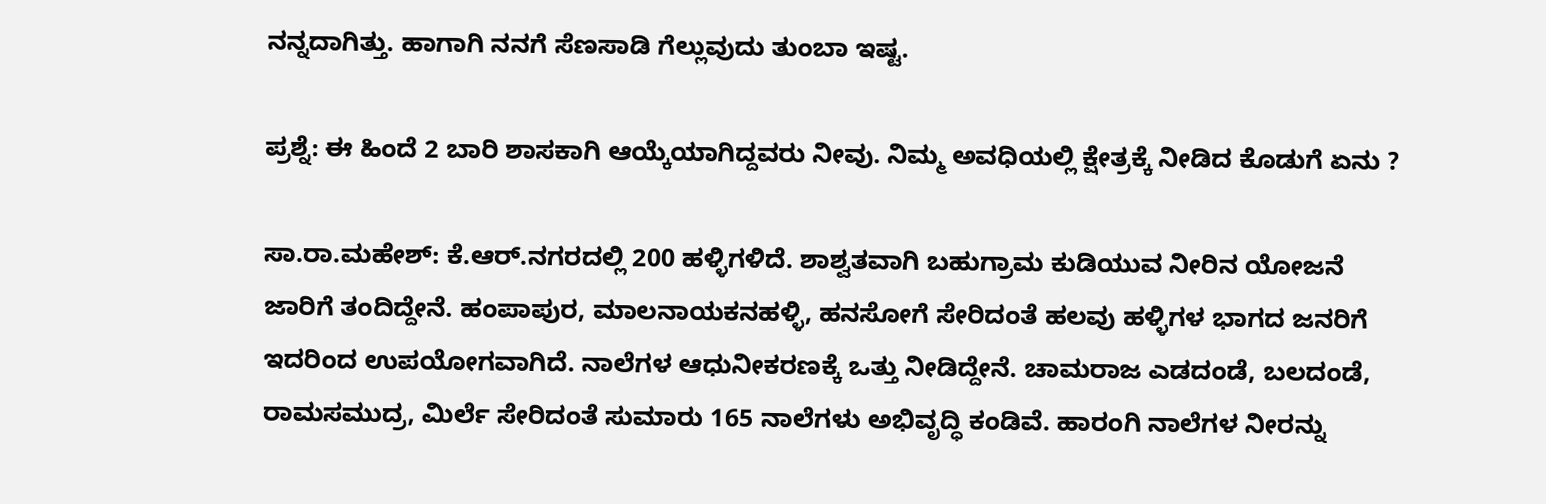ನನ್ನದಾಗಿತ್ತು. ಹಾಗಾಗಿ ನನಗೆ ಸೆಣಸಾಡಿ ಗೆಲ್ಲುವುದು ತುಂಬಾ ಇಷ್ಟ.

ಪ್ರಶ್ನೆ: ಈ ಹಿಂದೆ 2 ಬಾರಿ ಶಾಸಕಾಗಿ ಆಯ್ಕೆಯಾಗಿದ್ದವರು ನೀವು. ನಿಮ್ಮ ಅವಧಿಯಲ್ಲಿ ಕ್ಷೇತ್ರಕ್ಕೆ ನೀಡಿದ ಕೊಡುಗೆ ಏನು ?

ಸಾ.ರಾ.ಮಹೇಶ್: ಕೆ.ಆರ್.ನಗರದಲ್ಲಿ 200 ಹಳ್ಳಿಗಳಿದೆ. ಶಾಶ್ವತವಾಗಿ ಬಹುಗ್ರಾಮ ಕುಡಿಯುವ ನೀರಿನ ಯೋಜನೆ ಜಾರಿಗೆ ತಂದಿದ್ದೇನೆ. ಹಂಪಾಪುರ, ಮಾಲನಾಯಕನಹಳ್ಳಿ, ಹನಸೋಗೆ ಸೇರಿದಂತೆ ಹಲವು ಹಳ್ಳಿಗಳ ಭಾಗದ ಜನರಿಗೆ ಇದರಿಂದ ಉಪಯೋಗವಾಗಿದೆ. ನಾಲೆಗಳ ಆಧುನೀಕರಣಕ್ಕೆ ಒತ್ತು ನೀಡಿದ್ದೇನೆ. ಚಾಮರಾಜ ಎಡದಂಡೆ, ಬಲದಂಡೆ, ರಾಮಸಮುದ್ರ, ಮಿರ್ಲೆ ಸೇರಿದಂತೆ ಸುಮಾರು 165 ನಾಲೆಗಳು ಅಭಿವೃದ್ಧಿ ಕಂಡಿವೆ. ಹಾರಂಗಿ ನಾಲೆಗಳ ನೀರನ್ನು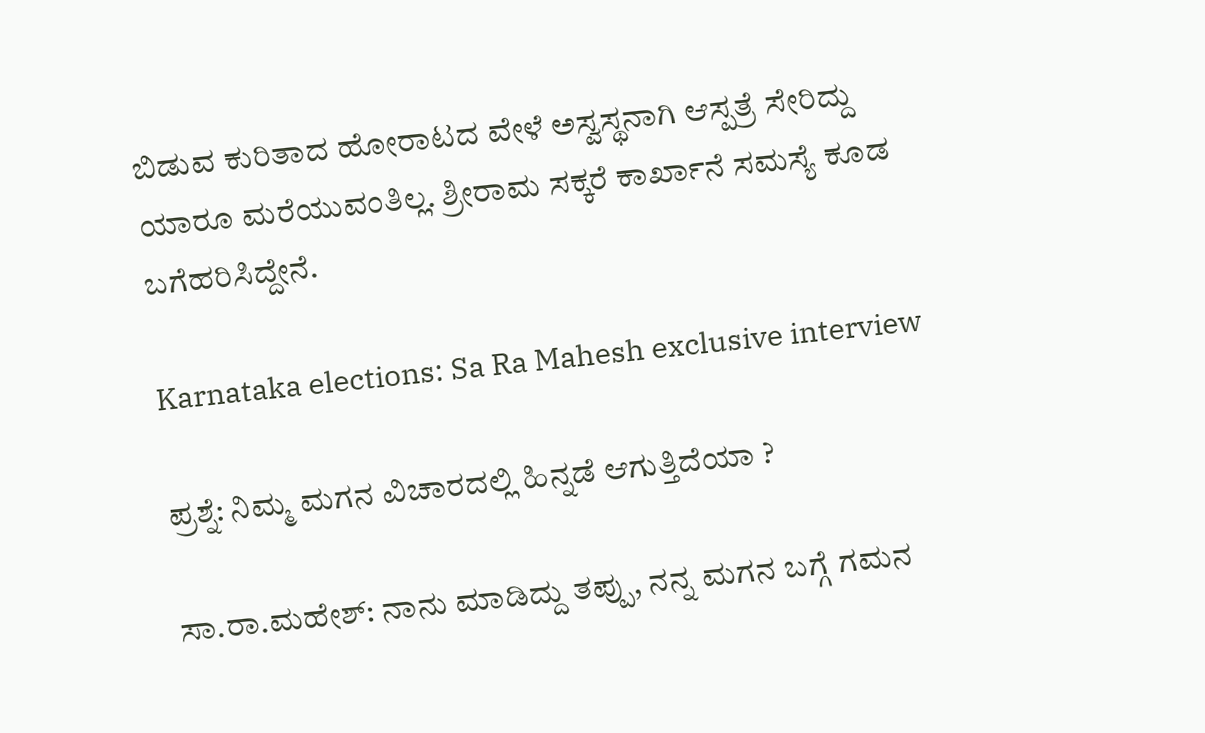ಬಿಡುವ ಕುರಿತಾದ ಹೋರಾಟದ ವೇಳೆ ಅಸ್ವಸ್ಥನಾಗಿ ಆಸ್ಪತ್ರೆ ಸೇರಿದ್ದು ಯಾರೂ ಮರೆಯುವಂತಿಲ್ಲ. ಶ್ರೀರಾಮ ಸಕ್ಕರೆ ಕಾರ್ಖಾನೆ ಸಮಸ್ಯೆ ಕೂಡ ಬಗೆಹರಿಸಿದ್ದೇನೆ.

Karnataka elections: Sa Ra Mahesh exclusive interview

ಪ್ರಶ್ನೆ: ನಿಮ್ಮ ಮಗನ ವಿಚಾರದಲ್ಲಿ ಹಿನ್ನಡೆ ಆಗುತ್ತಿದೆಯಾ ?

ಸಾ.ರಾ.ಮಹೇಶ್: ನಾನು ಮಾಡಿದ್ದು ತಪ್ಪು, ನನ್ನ ಮಗನ ಬಗ್ಗೆ ಗಮನ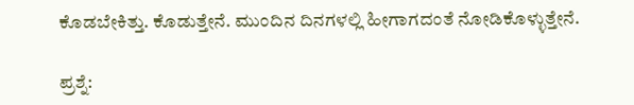ಕೊಡಬೇಕಿತ್ತು. ಕೊಡುತ್ತೇನೆ. ಮುಂದಿನ ದಿನಗಳಲ್ಲಿ ಹೀಗಾಗದಂತೆ ನೋಡಿಕೊಳ್ಳುತ್ತೇನೆ.

ಪ್ರಶ್ನೆ: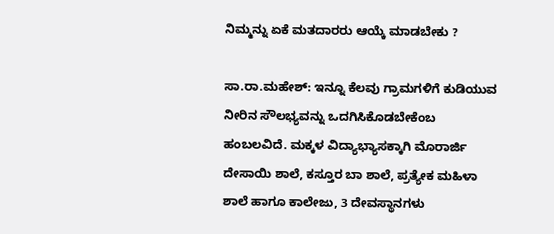ನಿಮ್ಮನ್ನು ಏಕೆ ಮತದಾರರು ಆಯ್ಕೆ ಮಾಡಬೇಕು ?

ಸಾ.ರಾ.ಮಹೇಶ್: ಇನ್ನೂ ಕೆಲವು ಗ್ರಾಮಗಳಿಗೆ ಕುಡಿಯುವ ನೀರಿನ ಸೌಲಭ್ಯವನ್ನು ಒದಗಿಸಿಕೊಡಬೇಕೆಂಬ ಹಂಬಲವಿದೆ. ಮಕ್ಕಳ ವಿದ್ಯಾಭ್ಯಾಸಕ್ಕಾಗಿ ಮೊರಾರ್ಜಿ ದೇಸಾಯಿ ಶಾಲೆ, ಕಸ್ತೂರ ಬಾ ಶಾಲೆ, ಪ್ರತ್ಯೇಕ ಮಹಿಳಾ ಶಾಲೆ ಹಾಗೂ ಕಾಲೇಜು, 3 ದೇವಸ್ಥಾನಗಳು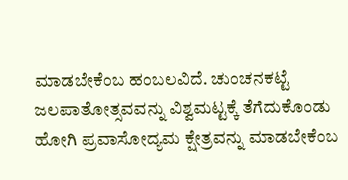ಮಾಡಬೇಕೆಂಬ ಹಂಬಲವಿದೆ. ಚುಂಚನಕಟ್ಟೆ ಜಲಪಾತೋತ್ಸವವನ್ನು ವಿಶ್ವಮಟ್ಟಕ್ಕೆ ತೆಗೆದುಕೊಂಡು ಹೋಗಿ ಪ್ರವಾಸೋದ್ಯಮ ಕ್ಷೇತ್ರವನ್ನು ಮಾಡಬೇಕೆಂಬ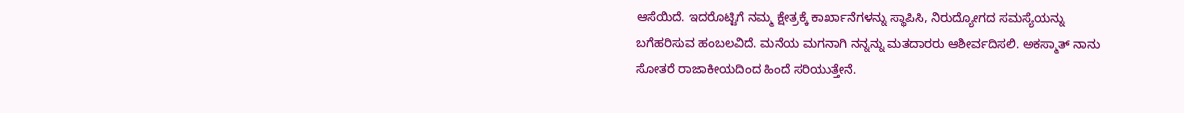ಆಸೆಯಿದೆ. ಇದರೊಟ್ಟಿಗೆ ನಮ್ಮ ಕ್ಷೇತ್ರಕ್ಕೆ ಕಾರ್ಖಾನೆಗಳನ್ನು ಸ್ಥಾಪಿಸಿ, ನಿರುದ್ಯೋಗದ ಸಮಸ್ಯೆಯನ್ನು ಬಗೆಹರಿಸುವ ಹಂಬಲವಿದೆ. ಮನೆಯ ಮಗನಾಗಿ ನನ್ನನ್ನು ಮತದಾರರು ಆಶೀರ್ವದಿಸಲಿ. ಅಕಸ್ಮಾತ್ ನಾನು ಸೋತರೆ ರಾಜಾಕೀಯದಿಂದ ಹಿಂದೆ ಸರಿಯುತ್ತೇನೆ.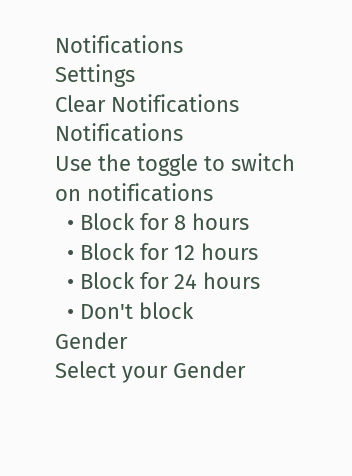Notifications
Settings
Clear Notifications
Notifications
Use the toggle to switch on notifications
  • Block for 8 hours
  • Block for 12 hours
  • Block for 24 hours
  • Don't block
Gender
Select your Gender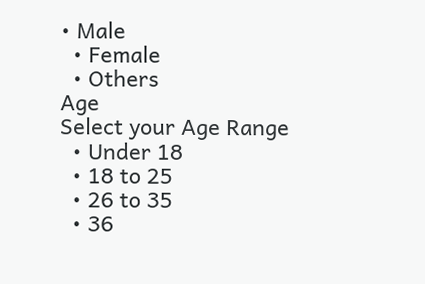• Male
  • Female
  • Others
Age
Select your Age Range
  • Under 18
  • 18 to 25
  • 26 to 35
  • 36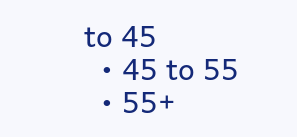to 45
  • 45 to 55
  • 55+